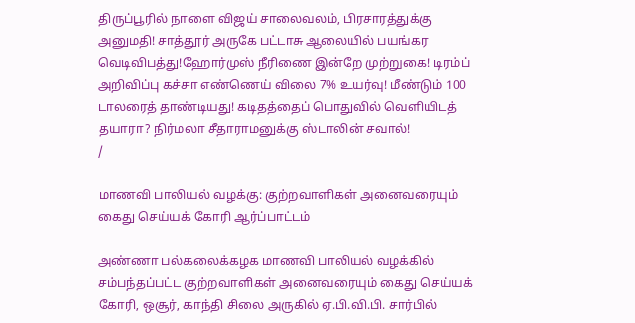திருப்பூரில் நாளை விஜய் சாலைவலம், பிரசாரத்துக்கு அனுமதி! சாத்தூர் அருகே பட்டாசு ஆலையில் பயங்கர வெடிவிபத்து!ஹோர்முஸ் நீரிணை இன்றே முற்றுகை! டிரம்ப் அறிவிப்பு கச்சா எண்ணெய் விலை 7% உயர்வு! மீண்டும் 100 டாலரைத் தாண்டியது! கடிதத்தைப் பொதுவில் வெளியிடத் தயாரா? நிர்மலா சீதாராமனுக்கு ஸ்டாலின் சவால்!
/

மாணவி பாலியல் வழக்கு: குற்றவாளிகள் அனைவரையும் கைது செய்யக் கோரி ஆர்ப்பாட்டம்

அண்ணா பல்கலைக்கழக மாணவி பாலியல் வழக்கில் சம்பந்தப்பட்ட குற்றவாளிகள் அனைவரையும் கைது செய்யக் கோரி, ஒசூர், காந்தி சிலை அருகில் ஏ.பி.வி.பி. சார்பில்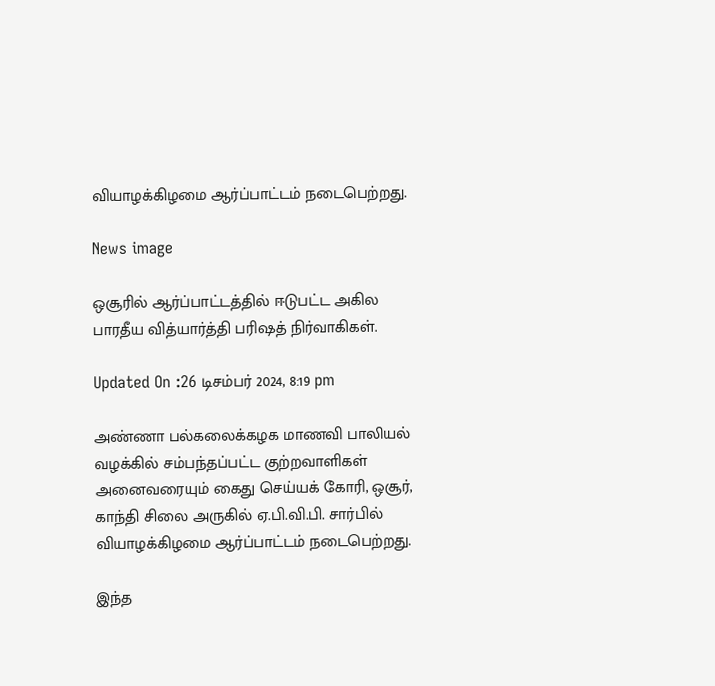வியாழக்கிழமை ஆர்ப்பாட்டம் நடைபெற்றது.

News image

ஒசூரில் ஆர்ப்பாட்டத்தில் ஈடுபட்ட அகில பாரதீய வித்யார்த்தி பரிஷத் நிர்வாகிகள்.

Updated On :26 டிசம்பர் 2024, 8:19 pm

அண்ணா பல்கலைக்கழக மாணவி பாலியல் வழக்கில் சம்பந்தப்பட்ட குற்றவாளிகள் அனைவரையும் கைது செய்யக் கோரி, ஒசூர், காந்தி சிலை அருகில் ஏ.பி.வி.பி. சார்பில் வியாழக்கிழமை ஆர்ப்பாட்டம் நடைபெற்றது.

இந்த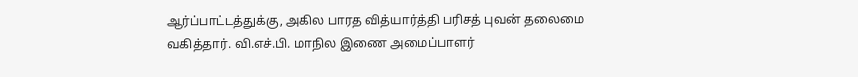ஆர்ப்பாட்டத்துக்கு, அகில பாரத வித்யார்த்தி பரிசத் புவன் தலைமை வகித்தார். வி.எச்.பி. மாநில இணை அமைப்பாளர்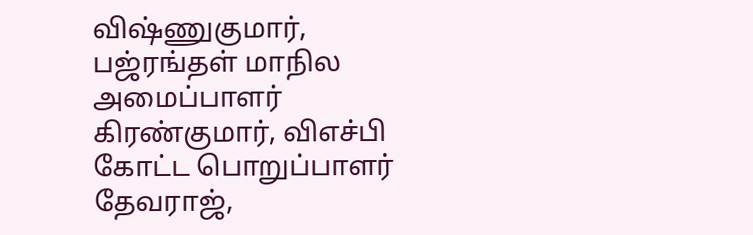விஷ்ணுகுமார், பஜ்ரங்தள் மாநில அமைப்பாளர் கிரண்குமார், விஎச்பி கோட்ட பொறுப்பாளர் தேவராஜ்,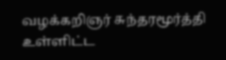வழக்கறிஞர் சுந்தரமூர்த்தி உள்ளிட்ட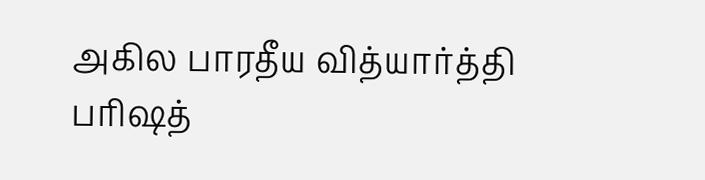அகில பாரதீய வித்யார்த்தி பரிஷத்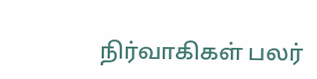நிர்வாகிகள் பலர்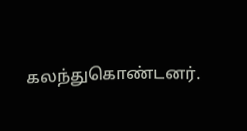கலந்துகொண்டனர்.